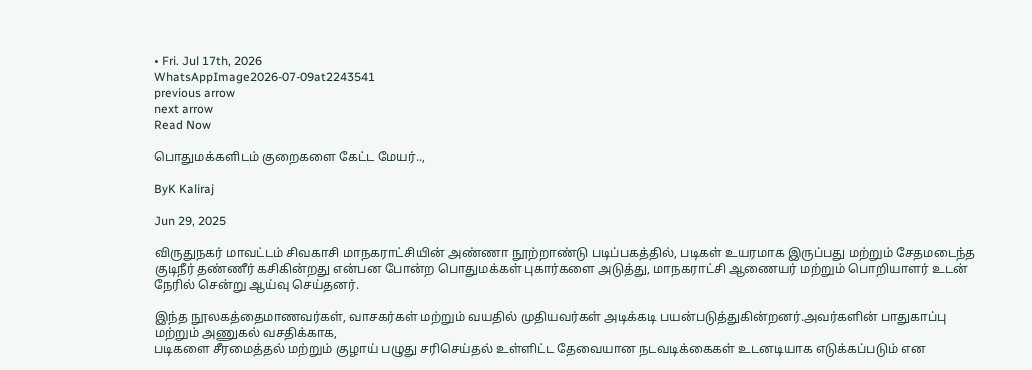• Fri. Jul 17th, 2026
WhatsAppImage2026-07-09at2243541
previous arrow
next arrow
Read Now

பொதுமக்களிடம் குறைகளை கேட்ட மேயர்..,

ByK Kaliraj

Jun 29, 2025

விருதுநகர் மாவட்டம் சிவகாசி மாநகராட்சியின் அண்ணா நூற்றாண்டு படிப்பகத்தில், படிகள் உயரமாக இருப்பது மற்றும் சேதமடைந்த குடிநீர் தண்ணீர் கசிகின்றது என்பன போன்ற பொதுமக்கள் புகார்களை அடுத்து, மாநகராட்சி ஆணையர் மற்றும் பொறியாளர் உடன் நேரில் சென்று ஆய்வு செய்தனர்.

இந்த நூலகத்தைமாணவர்கள், வாசகர்கள் மற்றும் வயதில் முதியவர்கள் அடிக்கடி பயன்படுத்துகின்றனர்.அவர்களின் பாதுகாப்பு மற்றும் அணுகல் வசதிக்காக,
படிகளை சீரமைத்தல் மற்றும் குழாய் பழுது சரிசெய்தல் உள்ளிட்ட தேவையான நடவடிக்கைகள் உடனடியாக எடுக்கப்படும் என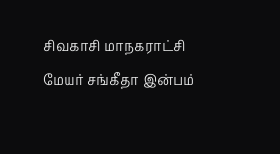சிவகாசி மாநகராட்சி மேயர் சங்கீதா இன்பம்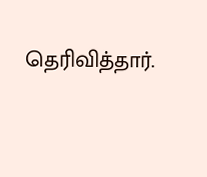தெரிவித்தார்.